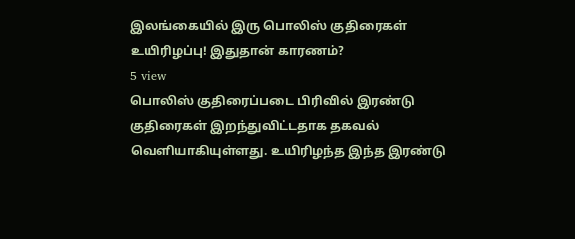இலங்கையில் இரு பொலிஸ் குதிரைகள் உயிரிழப்பு! இதுதான் காரணம்?
5 view
பொலிஸ் குதிரைப்படை பிரிவில் இரண்டு குதிரைகள் இறந்துவிட்டதாக தகவல் வெளியாகியுள்ளது. உயிரிழந்த இந்த இரண்டு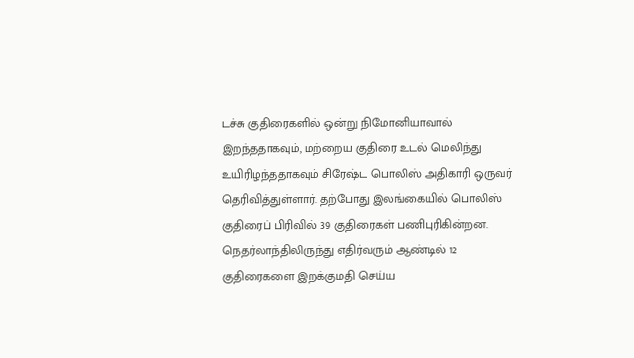டச்சு குதிரைகளில் ஒன்று நிமோனியாவால் இறந்ததாகவும், மற்றைய குதிரை உடல் மெலிந்து உயிரிழந்ததாகவும் சிரேஷ்ட பொலிஸ் அதிகாரி ஒருவர் தெரிவித்துள்ளார். தற்போது இலங்கையில் பொலிஸ் குதிரைப் பிரிவில் 39 குதிரைகள் பணிபுரிகின்றன. நெதர்லாந்திலிருந்து எதிர்வரும் ஆண்டில் 12 குதிரைகளை இறக்குமதி செய்ய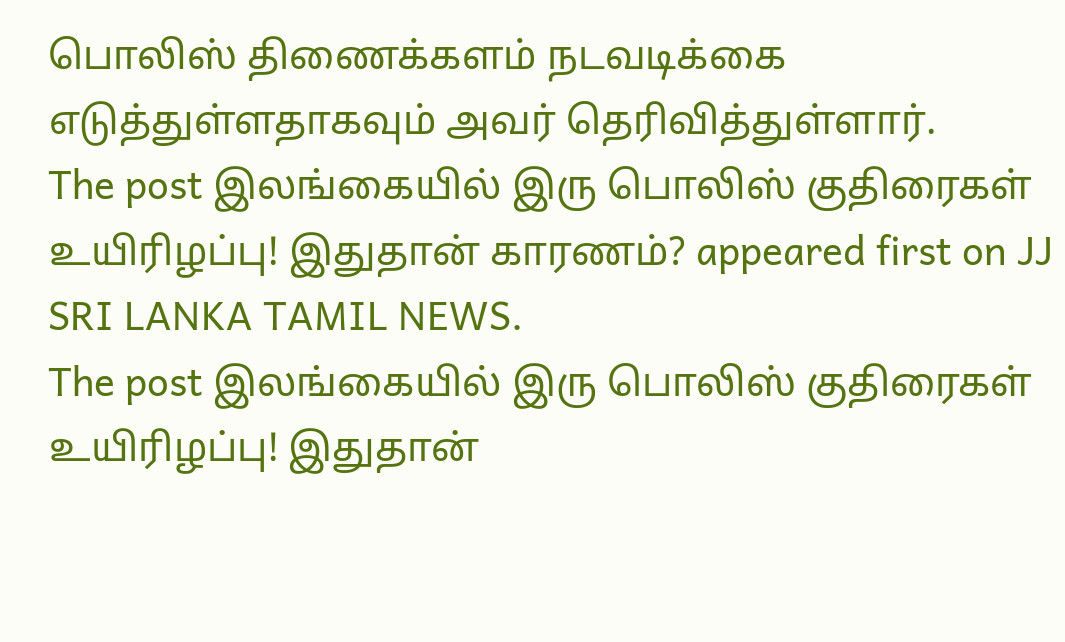பொலிஸ் திணைக்களம் நடவடிக்கை எடுத்துள்ளதாகவும் அவர் தெரிவித்துள்ளார்.
The post இலங்கையில் இரு பொலிஸ் குதிரைகள் உயிரிழப்பு! இதுதான் காரணம்? appeared first on JJ SRI LANKA TAMIL NEWS.
The post இலங்கையில் இரு பொலிஸ் குதிரைகள் உயிரிழப்பு! இதுதான்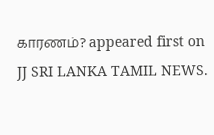காரணம்? appeared first on JJ SRI LANKA TAMIL NEWS.